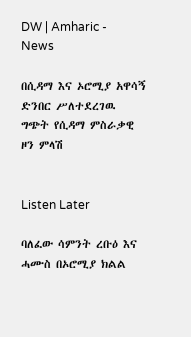DW | Amharic - News

በሲዳማ እና ኦሮሚያ አዋሳኝ ድንበር ሥለተደረገዉ ግጭት የሲዳማ ምስራቃዊ ዞን ምላሽ


Listen Later

ባለፈው ሳምንት ረቡዕ እና ሓሙስ በኦሮሚያ ክልል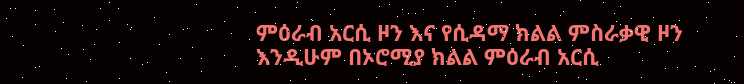ምዕራብ አርሲ ዞን እና የሲዳማ ክልል ምስራቃዊ ዞን እንዲሁም በኦሮሚያ ክልል ምዕራብ አርሲ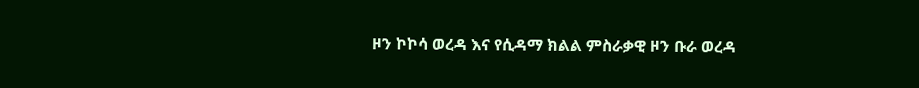ዞን ኮኮሳ ወረዳ እና የሲዳማ ክልል ምስራቃዊ ዞን ቡራ ወረዳ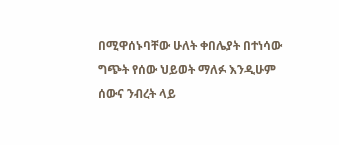በሚዋሰኑባቸው ሁለት ቀበሌያት በተነሳው ግጭት የሰው ህይወት ማለፉ እንዲሁም ሰውና ንብረት ላይ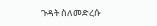ጉዳት ስለመድረሱ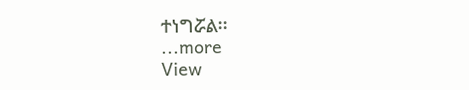ተነግሯል፡፡
...more
View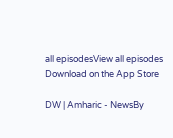all episodesView all episodes
Download on the App Store

DW | Amharic - NewsBy